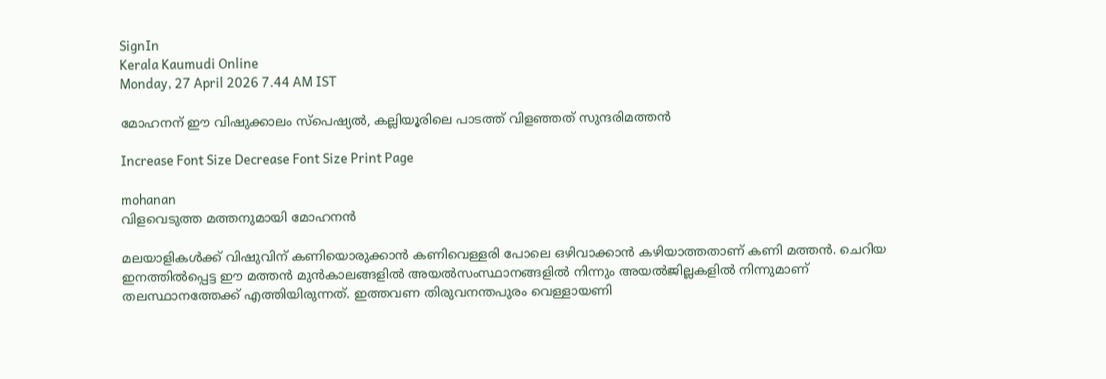SignIn
Kerala Kaumudi Online
Monday, 27 April 2026 7.44 AM IST

മോഹനന് ഈ വിഷുക്കാലം സ്പെഷ്യൽ, കല്ലിയൂരിലെ പാടത്ത് വിളഞ്ഞത് സുന്ദരിമത്തൻ

Increase Font Size Decrease Font Size Print Page

mohanan
വിളവെടുത്ത മത്തനുമായി മോഹനൻ

മലയാളികൾക്ക് വിഷുവിന് കണിയൊരുക്കാൻ കണിവെള്ളരി പോലെ ഒഴിവാക്കാൻ കഴിയാത്തതാണ് കണി മത്തൻ. ചെറിയ ഇനത്തിൽപ്പെട്ട ഈ മത്തൻ മുൻകാലങ്ങളിൽ അയൽസംസ്ഥാനങ്ങളിൽ നിന്നും അയൽജില്ലകളിൽ നിന്നുമാണ് തലസ്ഥാനത്തേക്ക് എത്തിയിരുന്നത്. ഇത്തവണ തിരുവനന്തപുരം വെള്ളായണി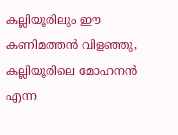കല്ലിയൂരിലും ഈ കണിമത്തൻ വിളഞ്ഞു, കല്ലിയൂരിലെ മോഹനൻ എന്ന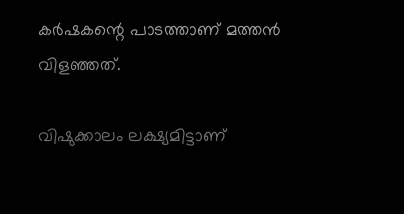കർഷകന്റെ പാടത്താണ് മത്തൻ വിളഞ്ഞത്.

വിഷുക്കാലം ലക്ഷ്യമിട്ടാണ്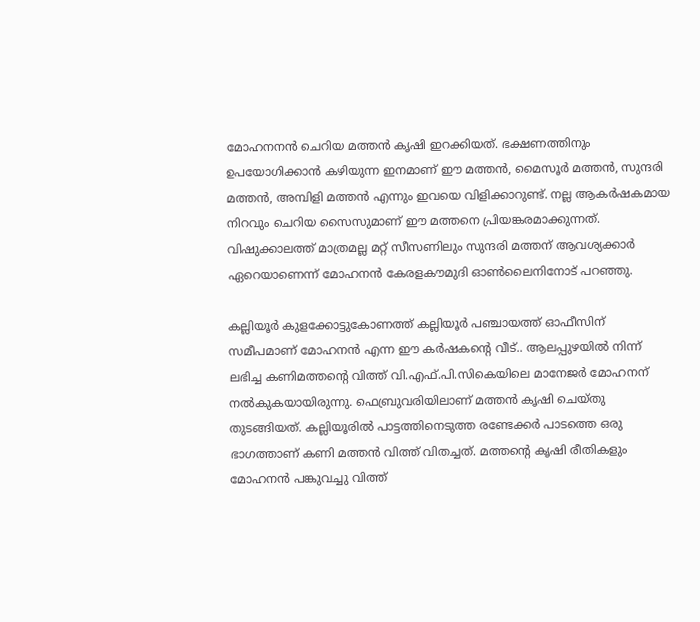മോഹനനൻ ചെറിയ മത്തൻ കൃഷി ഇറക്കിയത്. ഭക്ഷണത്തിനും ഉപയോഗിക്കാൻ കഴിയുന്ന ഇനമാണ് ഈ മത്തൻ, മൈസൂർ മത്തൻ, സുന്ദരി മത്തൻ, അമ്പിളി മത്തൻ എന്നും ഇവയെ വിളിക്കാറുണ്ട്. നല്ല ആകർഷകമായ നിറവും ചെറിയ സൈസുമാണ് ഈ മത്തനെ പ്രിയങ്കരമാക്കുന്നത്. വിഷുക്കാലത്ത് മാത്രമല്ല മറ്റ് സീസണിലും സുന്ദരി മത്തന് ആവശ്യക്കാ‌ർ ഏറെയാണെന്ന് മോഹനൻ കേരളകൗമുദി ഓൺലൈനിനോട് പറഞ്ഞു.

കല്ലിയൂർ കുളക്കോട്ടുകോണത്ത് കല്ലിയൂർ പഞ്ചായത്ത് ഓഫീസിന് സമീപമാണ് മോഹനൻ എന്ന ഈ കർഷകന്റെ വീട്.. ആലപ്പുഴയിൽ നിന്ന് ലഭിച്ച കണിമത്തന്റെ വിത്ത് വി.എഫ്.പി.സികെയിലെ മാനേജർ മോഹനന് നൽകുകയായിരുന്നു. ഫെബ്രുവരിയിലാണ് മത്തൻ കൃഷി ചെയ്തു തുടങ്ങിയത്. കല്ലിയൂരിൽ പാട്ടത്തിനെടുത്ത രണ്ടേക്കർ പാടത്തെ ഒരു ഭാഗത്താണ് കണി മത്തൻ വിത്ത് വിതച്ചത്. മത്തന്റെ കൃഷി രീതികളും മോഹനൻ പങ്കുവച്ചു വിത്ത്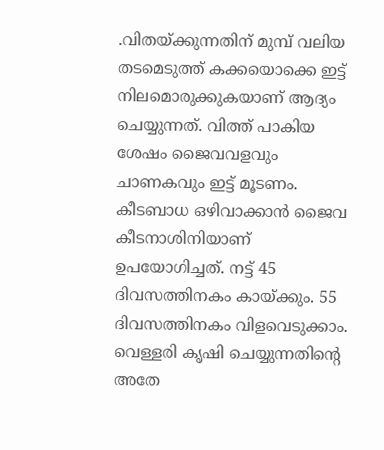.വിതയ്ക്കുന്നതിന് മുമ്പ് വലിയ തടമെടുത്ത് കക്കയൊക്കെ ഇട്ട് നിലമൊരുക്കുകയാണ് ആദ്യം ചെയ്യുന്നത്. വിത്ത് പാകിയ ശേഷം ജൈവവളവും ചാണകവും ഇട്ട് മൂടണം. കീടബാധ ഒഴിവാക്കാൻ ജൈവ കീടനാശിനിയാണ് ഉപയോഗിച്ചത്. നട്ട് 45 ദിവസത്തിനകം കായ്ക്കും. 55 ദിവസത്തിനകം വിളവെടുക്കാം. വെള്ളരി കൃഷി ചെയ്യുന്നതിന്റെ അതേ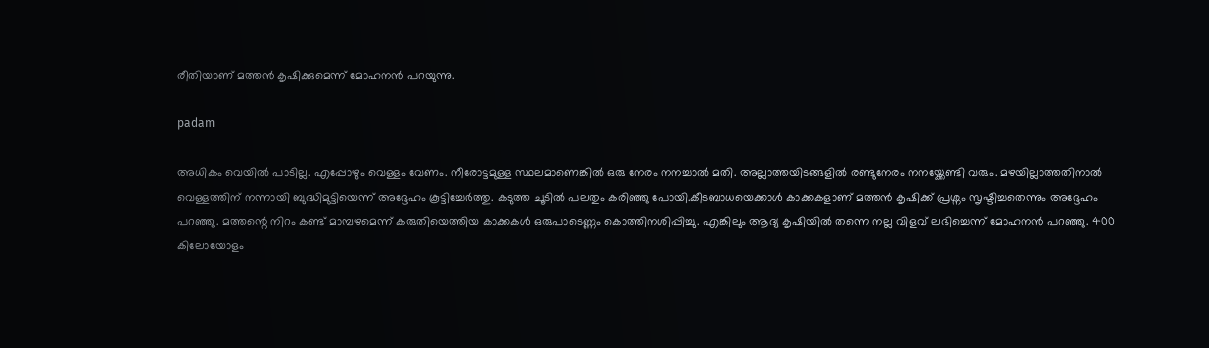രീതിയാണ് മത്തൻ കൃഷിക്കുമെന്ന് മോഹനൻ പറയുന്നു.

padam

അധികം വെയിൽ പാടില്ല. എപ്പോഴും വെള്ളം വേണം. നീരോട്ടമുള്ള സ്ഥലമാണെങ്കിൽ ഒരു നേരം നനച്ചാൽ മതി. അല്ലാത്തയിടങ്ങളിൽ രണ്ടുനേരം നനയ്ക്കേണ്ടി വരും. മഴയില്ലാത്തതിനാൽ വെള്ളത്തിന് നന്നായി ബുദ്ധിമുട്ടിയെന്ന് അദ്ദേഹം കൂട്ടിച്ചേർത്തു. കടുത്ത ചൂടിൽ പലതും കരിഞ്ഞു പോയി.കീടബാധയെക്കാൾ കാക്കകളാണ് മത്തൻ കൃഷിക്ക് പ്രശ്നം സൃഷ്ടിച്ചതെന്നും അദ്ദേഹം പറഞ്ഞു. മത്തന്റെ നിറം കണ്ട് മാമ്പഴമെന്ന് കരുതിയെത്തിയ കാക്കകൾ ഒരുപാടെണ്ണം കൊത്തിനശിപ്പിച്ചു. എങ്കിലും ആദ്യ കൃഷിയിൽ തന്നെ നല്ല വിളവ് ലഭിച്ചെന്ന് മോഹനൻ പറഞ്ഞു. 400 കിലോയോളം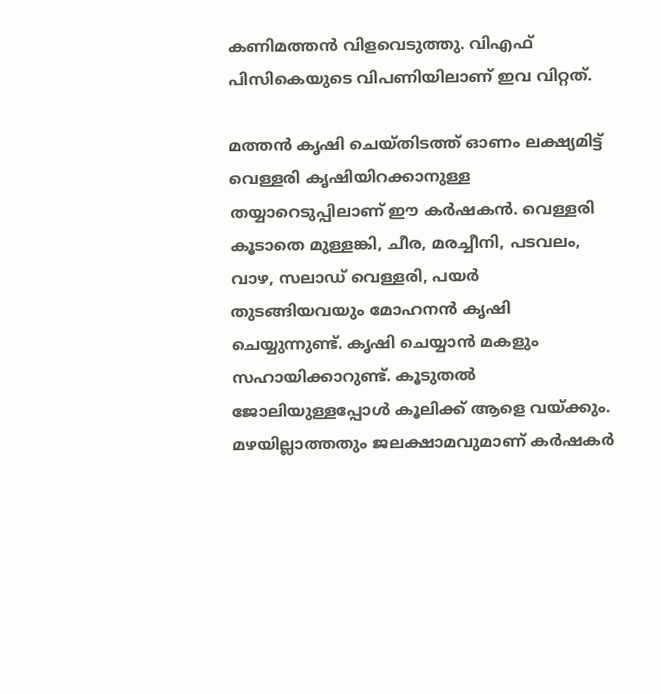കണിമത്തൻ വിളവെടുത്തു. വിഎഫ് പിസികെയുടെ വിപണിയിലാണ് ഇവ വിറ്റത്.

മത്തൻ കൃഷി ചെയ്തിടത്ത് ഓണം ലക്ഷ്യമിട്ട് വെള്ളരി കൃഷിയിറക്കാനുള്ള തയ്യാറെടുപ്പിലാണ് ഈ കർഷകൻ. വെള്ളരി കൂടാതെ മുള്ളങ്കി, ചീര, മരച്ചീനി, പടവലം, വാഴ, സലാഡ് വെള്ളരി, പയർ തുടങ്ങിയവയും മോഹനൻ കൃഷി ചെയ്യുന്നുണ്ട്. കൃഷി ചെയ്യാൻ മകളും സഹായിക്കാറുണ്ട്. കൂടുതൽ ജോലിയുള്ളപ്പോൾ കൂലിക്ക് ആളെ വയ്ക്കും. മഴയില്ലാത്തതും ജലക്ഷാമവുമാണ് കർഷകർ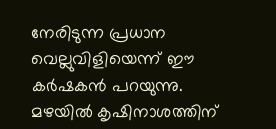നേരിടുന്ന പ്രധാന വെല്ലുവിളിയെന്ന് ഈ കർഷകൻ പറയുന്നു. മഴയിൽ കൃഷിനാശത്തിന്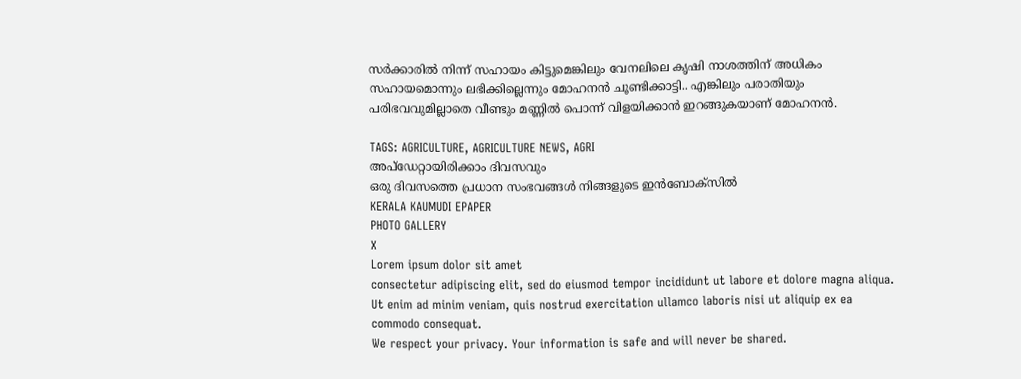സർക്കാരിൽ നിന്ന് സഹായം കിട്ടുമെങ്കിലും വേനലിലെ കൃഷി നാശത്തിന് അധികം സഹായമൊന്നും ലഭിക്കില്ലെന്നും മോഹനൻ ചൂണ്ടിക്കാട്ടി.. എങ്കിലും പരാതിയും പരിഭവവുമില്ലാതെ വീണ്ടും മണ്ണിൽ പൊന്ന് വിളയിക്കാൻ ഇറങ്ങുകയാണ് മോഹനൻ.

TAGS: AGRICULTURE, AGRICULTURE NEWS, AGRI
അപ്ഡേറ്റായിരിക്കാം ദിവസവും
ഒരു ദിവസത്തെ പ്രധാന സംഭവങ്ങൾ നിങ്ങളുടെ ഇൻബോക്സിൽ
KERALA KAUMUDI EPAPER
PHOTO GALLERY
X
Lorem ipsum dolor sit amet
consectetur adipiscing elit, sed do eiusmod tempor incididunt ut labore et dolore magna aliqua. Ut enim ad minim veniam, quis nostrud exercitation ullamco laboris nisi ut aliquip ex ea commodo consequat.
We respect your privacy. Your information is safe and will never be shared.